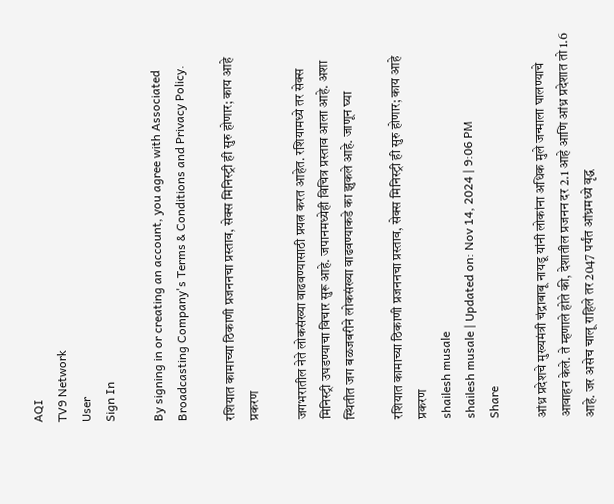AQI
TV9 Network
User
Sign In

By signing in or creating an account, you agree with Associated Broadcasting Company's Terms & Conditions and Privacy Policy.

रशियात कामाच्या ठिकाणी प्रजननचा प्रस्ताव, सेक्स मिनिस्ट्री ही सुरु होणार; काय आहे प्रकरण

जगभरातील नेते लोकसंख्या वाढवण्यासाठी प्रयत्न करत आहेत. रशियामध्ये तर सेक्स मिनिस्ट्री उघडण्याचा विचार सुरू आहे. जपानमध्येही विचित्र प्रस्ताव आला आहे. अशा स्थितीत जग बळजबरीने लोकसंख्या वाढवण्याकडे का झुकले आहे. जाणून घ्या

रशियात कामाच्या ठिकाणी प्रजननचा प्रस्ताव, सेक्स मिनिस्ट्री ही सुरु होणार; काय आहे प्रकरण
shailesh musale
shailesh musale | Updated on: Nov 14, 2024 | 9:06 PM
Share

आंध्र प्रदेशचे मुख्यमंत्री चंद्राबाबू नायडू यांनी लोकांना अधिक मुले जन्माला घालण्याचे आवाहन केले. ते म्हणाले होते की, देशातील प्रजनन दर 2.1 आहे आणि आंध्र प्रदेशात तो 1.6 आहे. जर असेच चालू राहिले तर 2047 पर्यंत आंध्रमध्ये वृद्ध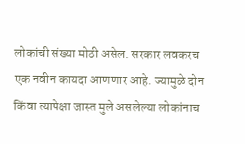लोकांची संख्या मोठी असेल. सरकार लवकरच एक नवीन कायदा आणणार आहे. ज्यामुळे दोन किंवा त्यापेक्षा जास्त मुले असलेल्या लोकांनाच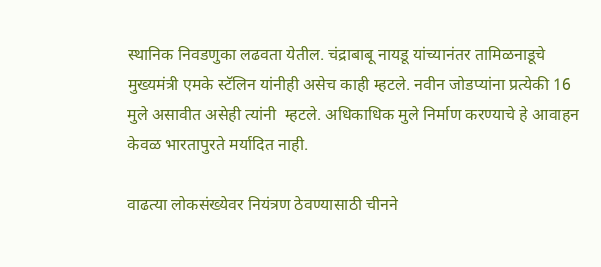स्थानिक निवडणुका लढवता येतील. चंद्राबाबू नायडू यांच्यानंतर तामिळनाडूचे मुख्यमंत्री एमके स्टॅलिन यांनीही असेच काही म्हटले. नवीन जोडप्यांना प्रत्येकी 16 मुले असावीत असेही त्यांनी  म्हटले. अधिकाधिक मुले निर्माण करण्याचे हे आवाहन केवळ भारतापुरते मर्यादित नाही.

वाढत्या लोकसंख्येवर नियंत्रण ठेवण्यासाठी चीनने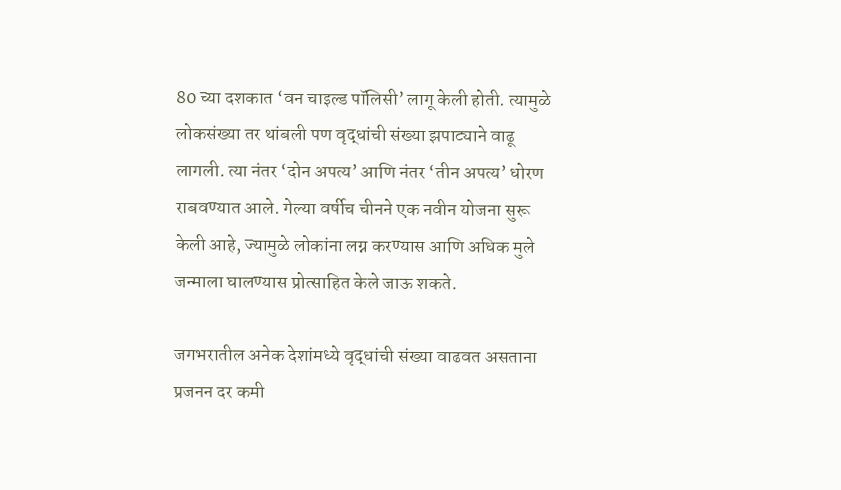80 च्या दशकात ‘वन चाइल्ड पॉलिसी’ लागू केली होती. त्यामुळे लोकसंख्या तर थांबली पण वृद्धांची संख्या झपाट्याने वाढू लागली. त्या नंतर ‘दोन अपत्य’ आणि नंतर ‘तीन अपत्य’ धोरण राबवण्यात आले. गेल्या वर्षीच चीनने एक नवीन योजना सुरू केली आहे, ज्यामुळे लोकांना लग्न करण्यास आणि अधिक मुले जन्माला घालण्यास प्रोत्साहित केले जाऊ शकते.

जगभरातील अनेक देशांमध्ये वृद्धांची संख्या वाढवत असताना प्रजनन दर कमी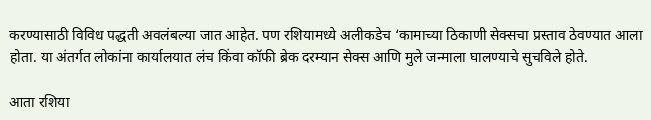करण्यासाठी विविध पद्धती अवलंबल्या जात आहेत. पण रशियामध्ये अलीकडेच ‘कामाच्या ठिकाणी सेक्सचा प्रस्ताव ठेवण्यात आला होता. या अंतर्गत लोकांना कार्यालयात लंच किंवा कॉफी ब्रेक दरम्यान सेक्स आणि मुले जन्माला घालण्याचे सुचविले होते.

आता रशिया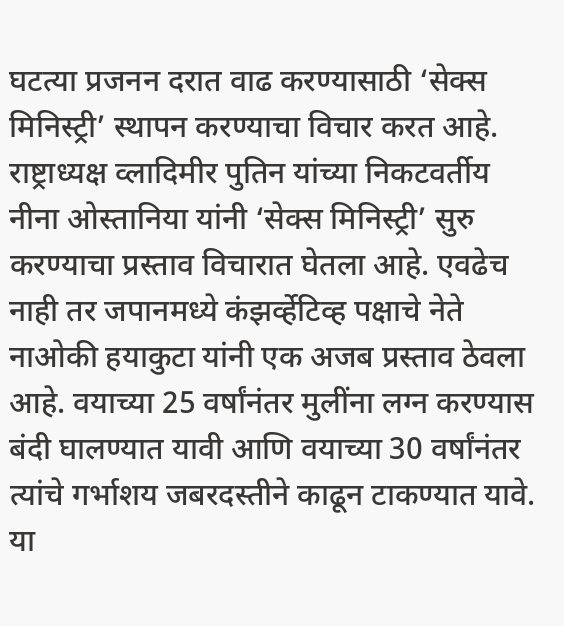घटत्या प्रजनन दरात वाढ करण्यासाठी ‘सेक्स मिनिस्ट्री’ स्थापन करण्याचा विचार करत आहे. राष्ट्राध्यक्ष व्लादिमीर पुतिन यांच्या निकटवर्तीय नीना ओस्तानिया यांनी ‘सेक्स मिनिस्ट्री’ सुरु करण्याचा प्रस्ताव विचारात घेतला आहे. एवढेच नाही तर जपानमध्ये कंझर्व्हेटिव्ह पक्षाचे नेते नाओकी हयाकुटा यांनी एक अजब प्रस्ताव ठेवला आहे. वयाच्या 25 वर्षांनंतर मुलींना लग्न करण्यास बंदी घालण्यात यावी आणि वयाच्या 30 वर्षांनंतर त्यांचे गर्भाशय जबरदस्तीने काढून टाकण्यात यावे. या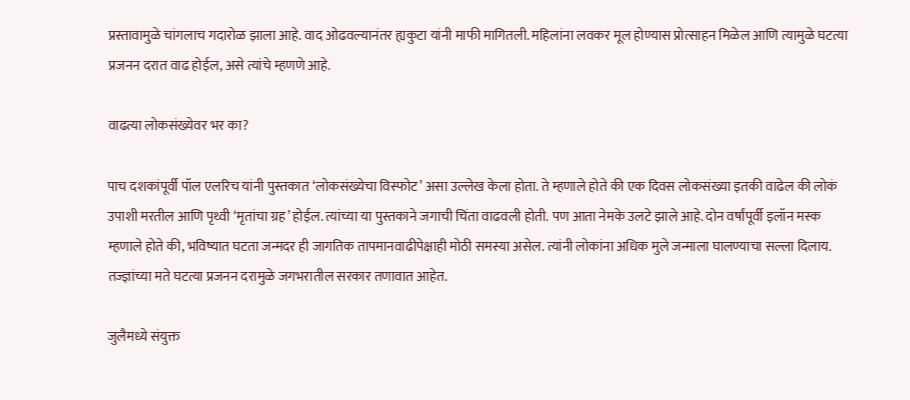प्रस्तावामुळे चांगलाच गदारोळ झाला आहे. वाद ओढवल्यानंतर ह्यकुटा यांनी माफी मागितली. महिलांना लवकर मूल होण्यास प्रोत्साहन मिळेल आणि त्यामुळे घटत्या प्रजनन दरात वाढ होईल, असे त्यांचे म्हणणे आहे.

वाढत्या लोकसंख्येवर भर का?

पाच दशकांपूर्वी पॉल एलरिच यांनी पुस्तकात ‘लोकसंख्येचा विस्फोट’ असा उल्लेख केला होता. ते म्हणाले होते की एक दिवस लोकसंख्या इतकी वाढेल की लोकं उपाशी मरतील आणि पृथ्वी ‘मृतांचा ग्रह’ होईल. त्यांच्या या पुस्तकाने जगाची चिंता वाढवली होती. पण आता नेमके उलटे झाले आहे. दोन वर्षांपूर्वी इलॉन मस्क म्हणाले होते की, भविष्यात घटता जन्मदर ही जागतिक तापमानवाढीपेक्षाही मोठी समस्या असेल. त्यांनी लोकांना अधिक मुले जन्माला घालण्याचा सल्ला दिलाय. तज्ज्ञांच्या मते घटत्या प्रजनन दरामुळे जगभरातील सरकार तणावात आहेत.

जुलैमध्ये संयुक्त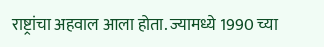राष्ट्रांचा अहवाल आला होता. ज्यामध्ये 1990 च्या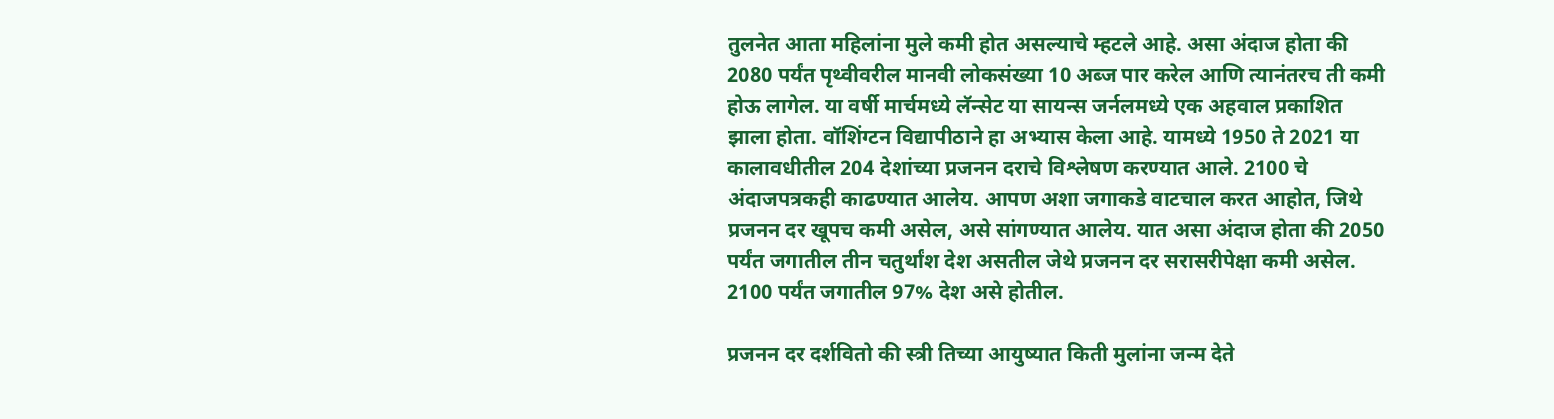तुलनेत आता महिलांना मुले कमी होत असल्याचे म्हटले आहे. असा अंदाज होता की 2080 पर्यंत पृथ्वीवरील मानवी लोकसंख्या 10 अब्ज पार करेल आणि त्यानंतरच ती कमी होऊ लागेल. या वर्षी मार्चमध्ये लॅन्सेट या सायन्स जर्नलमध्ये एक अहवाल प्रकाशित झाला होता. वॉशिंग्टन विद्यापीठाने हा अभ्यास केला आहे. यामध्ये 1950 ते 2021 या कालावधीतील 204 देशांच्या प्रजनन दराचे विश्लेषण करण्यात आले. 2100 चे अंदाजपत्रकही काढण्यात आलेय. आपण अशा जगाकडे वाटचाल करत आहोत, जिथे प्रजनन दर खूपच कमी असेल, असे सांगण्यात आलेय. यात असा अंदाज होता की 2050 पर्यंत जगातील तीन चतुर्थांश देश असतील जेथे प्रजनन दर सरासरीपेक्षा कमी असेल. 2100 पर्यंत जगातील 97% देश असे होतील.

प्रजनन दर दर्शवितो की स्त्री तिच्या आयुष्यात किती मुलांना जन्म देते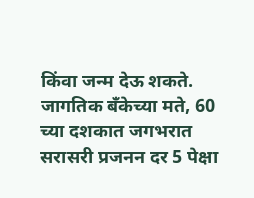किंवा जन्म देऊ शकते. जागतिक बँकेच्या मते, 60 च्या दशकात जगभरात सरासरी प्रजनन दर 5 पेक्षा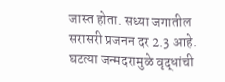जास्त होता. सध्या जगातील सरासरी प्रजनन दर 2.3 आहे. घटत्या जन्मदरामुळे वृद्धांची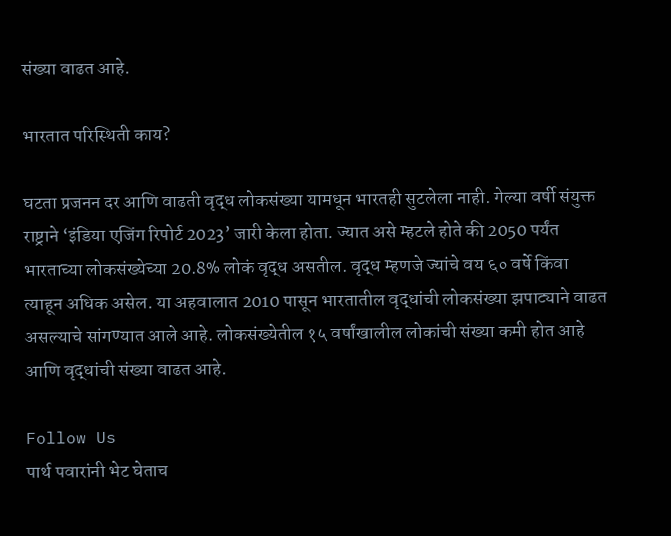संख्या वाढत आहे.

भारतात परिस्थिती काय?

घटता प्रजनन दर आणि वाढती वृद्ध लोकसंख्या यामधून भारतही सुटलेला नाही. गेल्या वर्षी संयुक्त राष्ट्राने ‘इंडिया एजिंग रिपोर्ट 2023’ जारी केला होता. ज्यात असे म्हटले होते की 2050 पर्यंत भारताच्या लोकसंख्येच्या 20.8% लोकं वृद्ध असतील. वृद्ध म्हणजे ज्यांचे वय ६० वर्षे किंवा त्याहून अधिक असेल. या अहवालात 2010 पासून भारतातील वृद्धांची लोकसंख्या झपाट्याने वाढत असल्याचे सांगण्यात आले आहे. लोकसंख्येतील १५ वर्षांखालील लोकांची संख्या कमी होत आहे आणि वृद्धांची संख्या वाढत आहे.

Follow Us
पार्थ पवारांनी भेट घेताच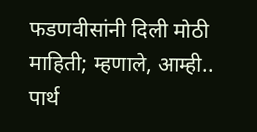फडणवीसांनी दिली मोठी माहिती; म्हणाले, आम्ही..
पार्थ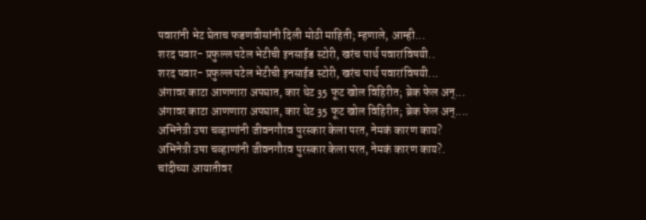पवारांनी भेट घेताच फडणवीसांनी दिली मोठी माहिती; म्हणाले, आम्ही...
शरद पवार- प्रफुल्ल पटेल भेटीची इनसाईड स्टोरी, खरंच पार्थ पवारांविषयी..
शरद पवार- प्रफुल्ल पटेल भेटीची इनसाईड स्टोरी, खरंच पार्थ पवारांविषयी...
अंगावर काटा आणणारा अपघात, कार थेट 35 फूट खोल विहिरीत; ब्रेक फेल अन्...
अंगावर काटा आणणारा अपघात, कार थेट 35 फूट खोल विहिरीत; ब्रेक फेल अन्....
अभिनेत्री उषा चव्हाणांनी जीवनगौरव पुरस्कार केला परत, नेमकं कारण काय?
अभिनेत्री उषा चव्हाणांनी जीवनगौरव पुरस्कार केला परत, नेमकं कारण काय?.
चांदीच्या आयातीवर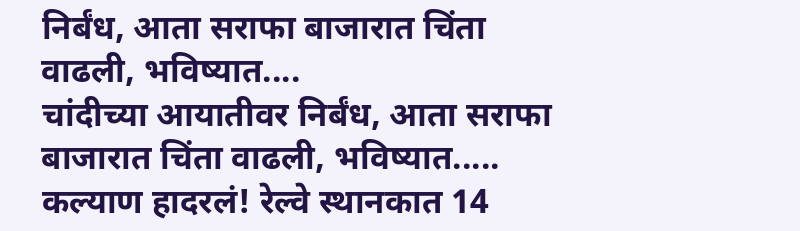निर्बंध, आता सराफा बाजारात चिंता वाढली, भविष्यात....
चांदीच्या आयातीवर निर्बंध, आता सराफा बाजारात चिंता वाढली, भविष्यात.....
कल्याण हादरलं! रेल्वे स्थानकात 14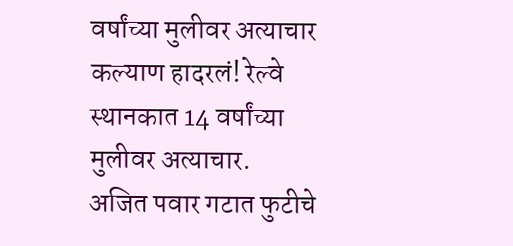वर्षांच्या मुलीवर अत्याचार
कल्याण हादरलं! रेल्वे स्थानकात 14 वर्षांच्या मुलीवर अत्याचार.
अजित पवार गटात फुटीचे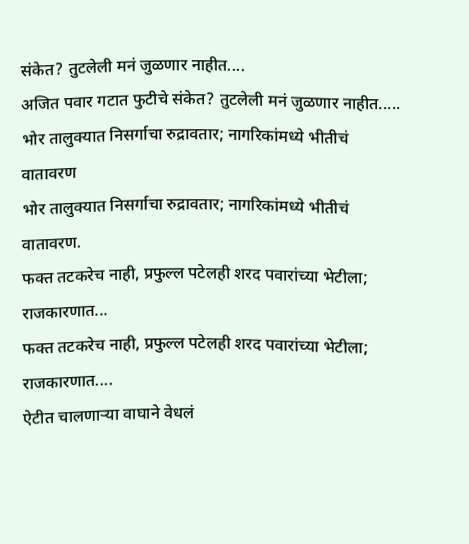संकेत? तुटलेली मनं जुळणार नाहीत....
अजित पवार गटात फुटीचे संकेत? तुटलेली मनं जुळणार नाहीत.....
भोर तालुक्यात निसर्गाचा रुद्रावतार; नागरिकांमध्ये भीतीचं वातावरण
भोर तालुक्यात निसर्गाचा रुद्रावतार; नागरिकांमध्ये भीतीचं वातावरण.
फक्त तटकरेच नाही, प्रफुल्ल पटेलही शरद पवारांच्या भेटीला; राजकारणात...
फक्त तटकरेच नाही, प्रफुल्ल पटेलही शरद पवारांच्या भेटीला; राजकारणात....
ऐटीत चालणाऱ्या वाघाने वेधलं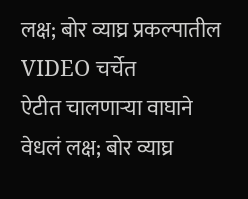लक्ष; बोर व्याघ्र प्रकल्पातील VIDEO चर्चेत
ऐटीत चालणाऱ्या वाघाने वेधलं लक्ष; बोर व्याघ्र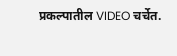प्रकल्पातील VIDEO चर्चेत.